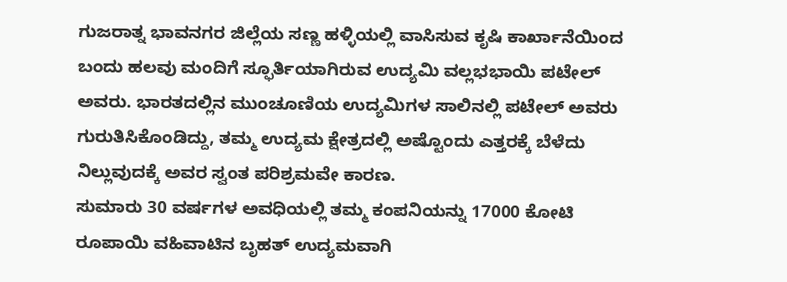ಗುಜರಾತ್ನ ಭಾವನಗರ ಜಿಲ್ಲೆಯ ಸಣ್ಣ ಹಳ್ಳಿಯಲ್ಲಿ ವಾಸಿಸುವ ಕೃಷಿ ಕಾರ್ಖಾನೆಯಿಂದ ಬಂದು ಹಲವು ಮಂದಿಗೆ ಸ್ಫೂರ್ತಿಯಾಗಿರುವ ಉದ್ಯಮಿ ವಲ್ಲಭಭಾಯಿ ಪಟೇಲ್ ಅವರು. ಭಾರತದಲ್ಲಿನ ಮುಂಚೂಣಿಯ ಉದ್ಯಮಿಗಳ ಸಾಲಿನಲ್ಲಿ ಪಟೇಲ್ ಅವರು ಗುರುತಿಸಿಕೊಂಡಿದ್ದು, ತಮ್ಮ ಉದ್ಯಮ ಕ್ಷೇತ್ರದಲ್ಲಿ ಅಷ್ಟೊಂದು ಎತ್ತರಕ್ಕೆ ಬೆಳೆದು ನಿಲ್ಲುವುದಕ್ಕೆ ಅವರ ಸ್ವಂತ ಪರಿಶ್ರಮವೇ ಕಾರಣ.
ಸುಮಾರು 30 ವರ್ಷಗಳ ಅವಧಿಯಲ್ಲಿ ತಮ್ಮ ಕಂಪನಿಯನ್ನು 17000 ಕೋಟಿ ರೂಪಾಯಿ ವಹಿವಾಟಿನ ಬೃಹತ್ ಉದ್ಯಮವಾಗಿ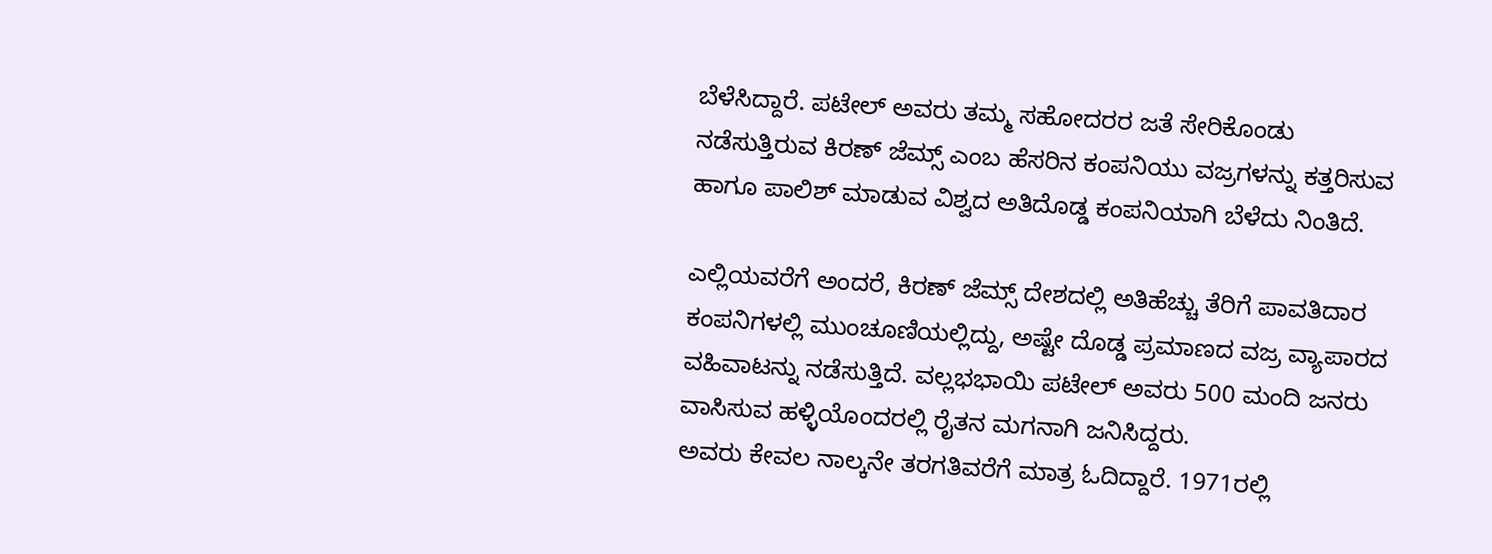ಬೆಳೆಸಿದ್ದಾರೆ. ಪಟೇಲ್ ಅವರು ತಮ್ಮ ಸಹೋದರರ ಜತೆ ಸೇರಿಕೊಂಡು ನಡೆಸುತ್ತಿರುವ ಕಿರಣ್ ಜೆಮ್ಸ್ ಎಂಬ ಹೆಸರಿನ ಕಂಪನಿಯು ವಜ್ರಗಳನ್ನು ಕತ್ತರಿಸುವ ಹಾಗೂ ಪಾಲಿಶ್ ಮಾಡುವ ವಿಶ್ವದ ಅತಿದೊಡ್ಡ ಕಂಪನಿಯಾಗಿ ಬೆಳೆದು ನಿಂತಿದೆ.

ಎಲ್ಲಿಯವರೆಗೆ ಅಂದರೆ, ಕಿರಣ್ ಜೆಮ್ಸ್ ದೇಶದಲ್ಲಿ ಅತಿಹೆಚ್ಚು ತೆರಿಗೆ ಪಾವತಿದಾರ ಕಂಪನಿಗಳಲ್ಲಿ ಮುಂಚೂಣಿಯಲ್ಲಿದ್ದು, ಅಷ್ಟೇ ದೊಡ್ಡ ಪ್ರಮಾಣದ ವಜ್ರ ವ್ಯಾಪಾರದ ವಹಿವಾಟನ್ನು ನಡೆಸುತ್ತಿದೆ. ವಲ್ಲಭಭಾಯಿ ಪಟೇಲ್ ಅವರು 500 ಮಂದಿ ಜನರು ವಾಸಿಸುವ ಹಳ್ಳಿಯೊಂದರಲ್ಲಿ ರೈತನ ಮಗನಾಗಿ ಜನಿಸಿದ್ದರು.
ಅವರು ಕೇವಲ ನಾಲ್ಕನೇ ತರಗತಿವರೆಗೆ ಮಾತ್ರ ಓದಿದ್ದಾರೆ. 1971ರಲ್ಲಿ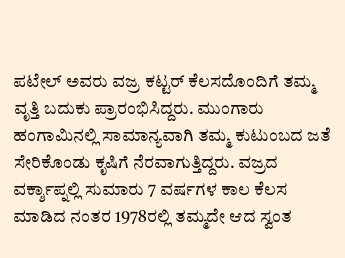ಪಟೇಲ್ ಅವರು ವಜ್ರ ಕಟ್ಟರ್ ಕೆಲಸದೊಂದಿಗೆ ತಮ್ಮ ವೃತ್ತಿ ಬದುಕು ಪ್ರಾರಂಭಿಸಿದ್ದರು. ಮುಂಗಾರು ಹಂಗಾಮಿನಲ್ಲಿ ಸಾಮಾನ್ಯವಾಗಿ ತಮ್ಮ ಕುಟುಂಬದ ಜತೆ ಸೇರಿಕೊಂಡು ಕೃಷಿಗೆ ನೆರವಾಗುತ್ತಿದ್ದರು. ವಜ್ರದ ವರ್ಕ್ಶಾಪ್ನಲ್ಲಿ ಸುಮಾರು 7 ವರ್ಷಗಳ ಕಾಲ ಕೆಲಸ ಮಾಡಿದ ನಂತರ 1978ರಲ್ಲಿ ತಮ್ಮದೇ ಆದ ಸ್ವಂತ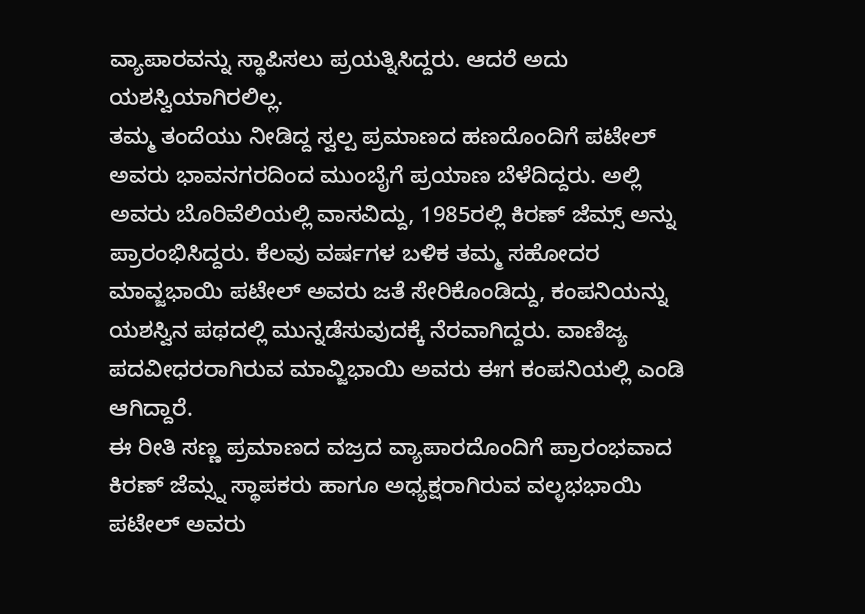ವ್ಯಾಪಾರವನ್ನು ಸ್ಥಾಪಿಸಲು ಪ್ರಯತ್ನಿಸಿದ್ದರು. ಆದರೆ ಅದು ಯಶಸ್ವಿಯಾಗಿರಲಿಲ್ಲ.
ತಮ್ಮ ತಂದೆಯು ನೀಡಿದ್ದ ಸ್ವಲ್ಪ ಪ್ರಮಾಣದ ಹಣದೊಂದಿಗೆ ಪಟೇಲ್ ಅವರು ಭಾವನಗರದಿಂದ ಮುಂಬೈಗೆ ಪ್ರಯಾಣ ಬೆಳೆದಿದ್ದರು. ಅಲ್ಲಿ ಅವರು ಬೊರಿವೆಲಿಯಲ್ಲಿ ವಾಸವಿದ್ದು, 1985ರಲ್ಲಿ ಕಿರಣ್ ಜೆಮ್ಸ್ ಅನ್ನು ಪ್ರಾರಂಭಿಸಿದ್ದರು. ಕೆಲವು ವರ್ಷಗಳ ಬಳಿಕ ತಮ್ಮ ಸಹೋದರ ಮಾವ್ಜಭಾಯಿ ಪಟೇಲ್ ಅವರು ಜತೆ ಸೇರಿಕೊಂಡಿದ್ದು, ಕಂಪನಿಯನ್ನು ಯಶಸ್ವಿನ ಪಥದಲ್ಲಿ ಮುನ್ನಡೆಸುವುದಕ್ಕೆ ನೆರವಾಗಿದ್ದರು. ವಾಣಿಜ್ಯ ಪದವೀಧರರಾಗಿರುವ ಮಾವ್ಜಿಭಾಯಿ ಅವರು ಈಗ ಕಂಪನಿಯಲ್ಲಿ ಎಂಡಿ ಆಗಿದ್ದಾರೆ.
ಈ ರೀತಿ ಸಣ್ಣ ಪ್ರಮಾಣದ ವಜ್ರದ ವ್ಯಾಪಾರದೊಂದಿಗೆ ಪ್ರಾರಂಭವಾದ ಕಿರಣ್ ಜೆಮ್ಸ್ನ ಸ್ಥಾಪಕರು ಹಾಗೂ ಅಧ್ಯಕ್ಷರಾಗಿರುವ ವಲ್ಳಭಭಾಯಿ ಪಟೇಲ್ ಅವರು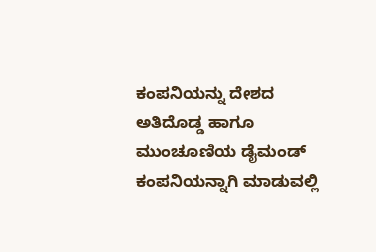ಕಂಪನಿಯನ್ನು ದೇಶದ ಅತಿದೊಡ್ಡ ಹಾಗೂ ಮುಂಚೂಣಿಯ ಡೈಮಂಡ್ ಕಂಪನಿಯನ್ನಾಗಿ ಮಾಡುವಲ್ಲಿ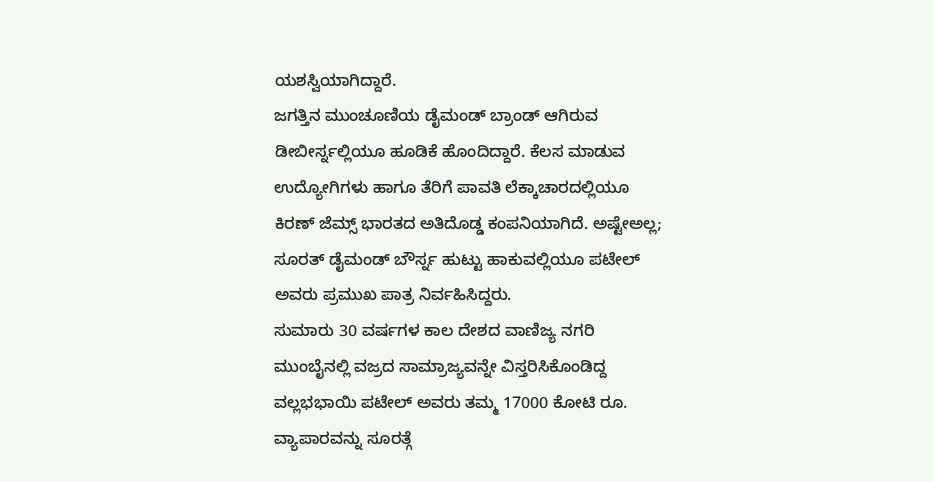ಯಶಸ್ವಿಯಾಗಿದ್ದಾರೆ.
ಜಗತ್ತಿನ ಮುಂಚೂಣಿಯ ಡೈಮಂಡ್ ಬ್ರಾಂಡ್ ಆಗಿರುವ ಡೀಬೀರ್ಸ್ನಲ್ಲಿಯೂ ಹೂಡಿಕೆ ಹೊಂದಿದ್ದಾರೆ. ಕೆಲಸ ಮಾಡುವ ಉದ್ಯೋಗಿಗಳು ಹಾಗೂ ತೆರಿಗೆ ಪಾವತಿ ಲೆಕ್ಕಾಚಾರದಲ್ಲಿಯೂ ಕಿರಣ್ ಜೆಮ್ಸ್ ಭಾರತದ ಅತಿದೊಡ್ಡ ಕಂಪನಿಯಾಗಿದೆ. ಅಷ್ಟೇಅಲ್ಲ; ಸೂರತ್ ಡೈಮಂಡ್ ಬೌರ್ಸ್ನ ಹುಟ್ಟು ಹಾಕುವಲ್ಲಿಯೂ ಪಟೇಲ್ ಅವರು ಪ್ರಮುಖ ಪಾತ್ರ ನಿರ್ವಹಿಸಿದ್ದರು.
ಸುಮಾರು 30 ವರ್ಷಗಳ ಕಾಲ ದೇಶದ ವಾಣಿಜ್ಯ ನಗರಿ ಮುಂಬೈನಲ್ಲಿ ವಜ್ರದ ಸಾಮ್ರಾಜ್ಯವನ್ನೇ ವಿಸ್ತರಿಸಿಕೊಂಡಿದ್ದ ವಲ್ಲಭಭಾಯಿ ಪಟೇಲ್ ಅವರು ತಮ್ಮ 17000 ಕೋಟಿ ರೂ. ವ್ಯಾಪಾರವನ್ನು ಸೂರತ್ಗೆ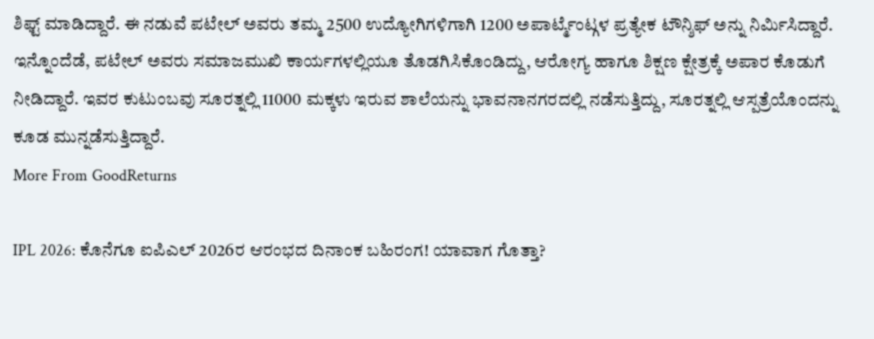ಶಿಫ್ಟ್ ಮಾಡಿದ್ದಾರೆ. ಈ ನಡುವೆ ಪಟೇಲ್ ಅವರು ತಮ್ಮ 2500 ಉದ್ಯೋಗಿಗಳಿಗಾಗಿ 1200 ಅಪಾರ್ಟ್ಮೆಂಟ್ಗಳ ಪ್ರತ್ಯೇಕ ಟೌನ್ಶಿಫ್ ಅನ್ನು ನಿರ್ಮಿಸಿದ್ದಾರೆ.
ಇನ್ನೊಂದೆಡೆ, ಪಟೇಲ್ ಅವರು ಸಮಾಜಮುಖಿ ಕಾರ್ಯಗಳಲ್ಲಿಯೂ ತೊಡಗಿಸಿಕೊಂಡಿದ್ದು, ಆರೋಗ್ಯ ಹಾಗೂ ಶಿಕ್ಷಣ ಕ್ಷೇತ್ರಕ್ಕೆ ಅಪಾರ ಕೊಡುಗೆ ನೀಡಿದ್ದಾರೆ. ಇವರ ಕುಟುಂಬವು ಸೂರತ್ನಲ್ಲಿ 11000 ಮಕ್ಕಳು ಇರುವ ಶಾಲೆಯನ್ನು ಭಾವನಾನಗರದಲ್ಲಿ ನಡೆಸುತ್ತಿದ್ದು, ಸೂರತ್ನಲ್ಲಿ ಆಸ್ಪತ್ರೆಯೊಂದನ್ನು ಕೂಡ ಮುನ್ನಡೆಸುತ್ತಿದ್ದಾರೆ.
More From GoodReturns

IPL 2026: ಕೊನೆಗೂ ಐಪಿಎಲ್ 2026ರ ಆರಂಭದ ದಿನಾಂಕ ಬಹಿರಂಗ! ಯಾವಾಗ ಗೊತ್ತಾ?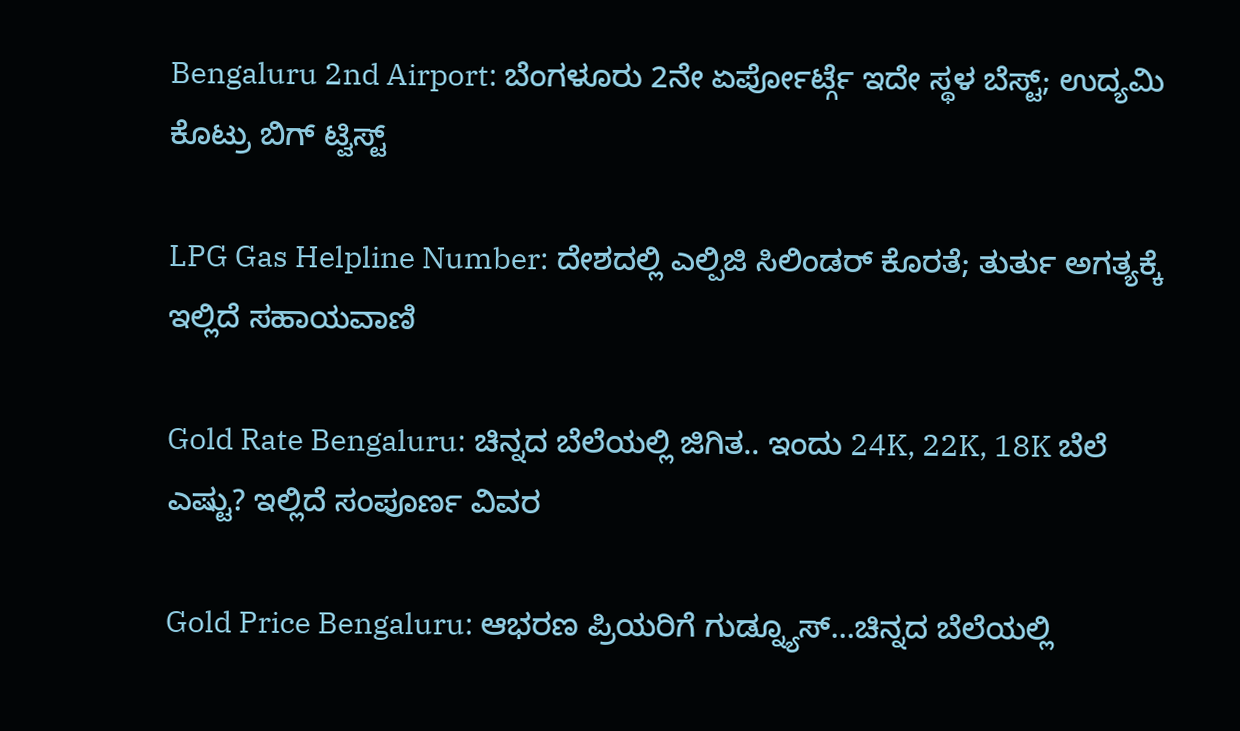Bengaluru 2nd Airport: ಬೆಂಗಳೂರು 2ನೇ ಏರ್ಪೋರ್ಟ್ಗೆ ಇದೇ ಸ್ಥಳ ಬೆಸ್ಟ್; ಉದ್ಯಮಿ ಕೊಟ್ರು ಬಿಗ್ ಟ್ವಿಸ್ಟ್

LPG Gas Helpline Number: ದೇಶದಲ್ಲಿ ಎಲ್ಪಿಜಿ ಸಿಲಿಂಡರ್ ಕೊರತೆ; ತುರ್ತು ಅಗತ್ಯಕ್ಕೆ ಇಲ್ಲಿದೆ ಸಹಾಯವಾಣಿ

Gold Rate Bengaluru: ಚಿನ್ನದ ಬೆಲೆಯಲ್ಲಿ ಜಿಗಿತ.. ಇಂದು 24K, 22K, 18K ಬೆಲೆ ಎಷ್ಟು? ಇಲ್ಲಿದೆ ಸಂಪೂರ್ಣ ವಿವರ

Gold Price Bengaluru: ಆಭರಣ ಪ್ರಿಯರಿಗೆ ಗುಡ್ನ್ಯೂಸ್…ಚಿನ್ನದ ಬೆಲೆಯಲ್ಲಿ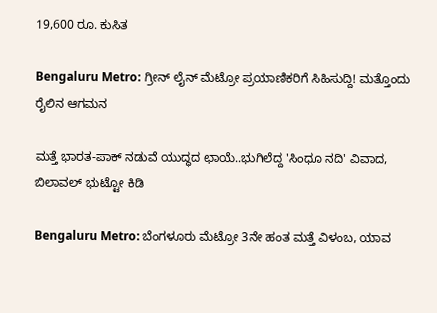19,600 ರೂ. ಕುಸಿತ

Bengaluru Metro: ಗ್ರೀನ್ ಲೈನ್ ಮೆಟ್ರೋ ಪ್ರಯಾಣಿಕರಿಗೆ ಸಿಹಿಸುದ್ದಿ! ಮತ್ತೊಂದು ರೈಲಿನ ಆಗಮನ

ಮತ್ತೆ ಭಾರತ-ಪಾಕ್ ನಡುವೆ ಯುದ್ಧದ ಛಾಯೆ..ಭುಗಿಲೆದ್ದ 'ಸಿಂಧೂ ನದಿ' ವಿವಾದ, ಬಿಲಾವಲ್ ಭುಟ್ಟೋ ಕಿಡಿ

Bengaluru Metro: ಬೆಂಗಳೂರು ಮೆಟ್ರೋ 3ನೇ ಹಂತ ಮತ್ತೆ ವಿಳಂಬ, ಯಾವ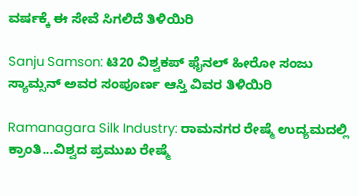ವರ್ಷಕ್ಕೆ ಈ ಸೇವೆ ಸಿಗಲಿದೆ ತಿಳಿಯಿರಿ

Sanju Samson: ಟಿ20 ವಿಶ್ವಕಪ್ ಫೈನಲ್ ಹೀರೋ ಸಂಜು ಸ್ಯಾಮ್ಸನ್ ಅವರ ಸಂಪೂರ್ಣ ಆಸ್ತಿ ವಿವರ ತಿಳಿಯಿರಿ

Ramanagara Silk Industry: ರಾಮನಗರ ರೇಷ್ಮೆ ಉದ್ಯಮದಲ್ಲಿ ಕ್ರಾಂತಿ...ವಿಶ್ವದ ಪ್ರಮುಖ ರೇಷ್ಮೆ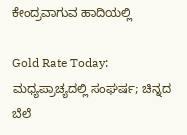ಕೇಂದ್ರವಾಗುವ ಹಾದಿಯಲ್ಲಿ

Gold Rate Today: ಮಧ್ಯಪ್ರಾಚ್ಯದಲ್ಲಿ ಸಂಘರ್ಷ; ಚಿನ್ನದ ಬೆಲೆ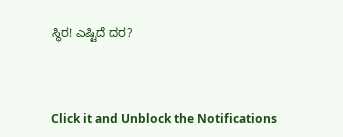ಸ್ಥಿರ! ಎಷ್ಟಿದೆ ದರ?



Click it and Unblock the Notifications